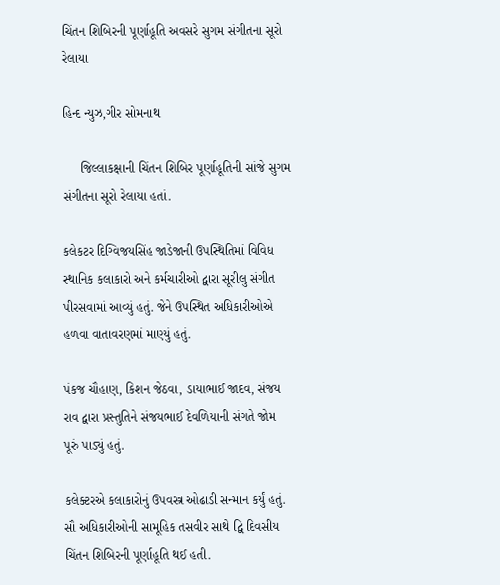ચિંતન શિબિરની પૂર્ણાહૂતિ અવસરે સુગમ સંગીતના સૂરો રેલાયા

હિન્દ ન્યુઝ,ગીર સોમનાથ

     જિલ્લાકક્ષાની ચિંતન શિબિર પૂર્ણાહૂતિની સાંજે સુગમ સંગીતના સૂરો રેલાયા હતાં.

કલેકટર દિગ્વિજયસિંહ જાડેજાની ઉપસ્થિતિમાં વિવિધ સ્થાનિક કલાકારો અને કર્મચારીઓ દ્વારા સૂરીલુ સંગીત પીરસવામાં આવ્યું હતું. જેને ઉપસ્થિત અધિકારીઓએ હળવા વાતાવરણમાં માણ્યું હતું.

પંકજ ચૌહાણ, કિશન જેઠવા, ડાયાભાઈ જાદવ, સંજય રાવ દ્વારા પ્રસ્તુતિને સંજયભાઈ દેવળિયાની સંગતે જોમ પૂરું પાડ્યું હતું.

કલેક્ટરએ કલાકારોનું ઉપવસ્ત્ર ઓઢાડી સન્માન કર્યું હતું. સૌ અધિકારીઓની સામૂહિક તસવીર સાથે દ્વિ દિવસીય ચિંતન શિબિરની પૂર્ણાહૂતિ થઈ હતી.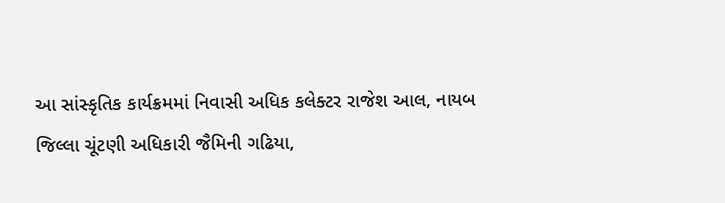આ સાંસ્કૃતિક કાર્યક્રમમાં નિવાસી અધિક કલેક્ટર રાજેશ આલ, નાયબ જિલ્લા ચૂંટણી અધિકારી જૈમિની ગઢિયા,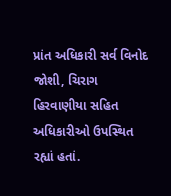પ્રાંત અધિકારી સર્વ વિનોદ જોશી, ચિરાગ હિરવાણીયા સહિત અધિકારીઓ ઉપસ્થિત રહ્યાં હતાં.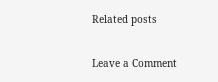Related posts

Leave a Comment